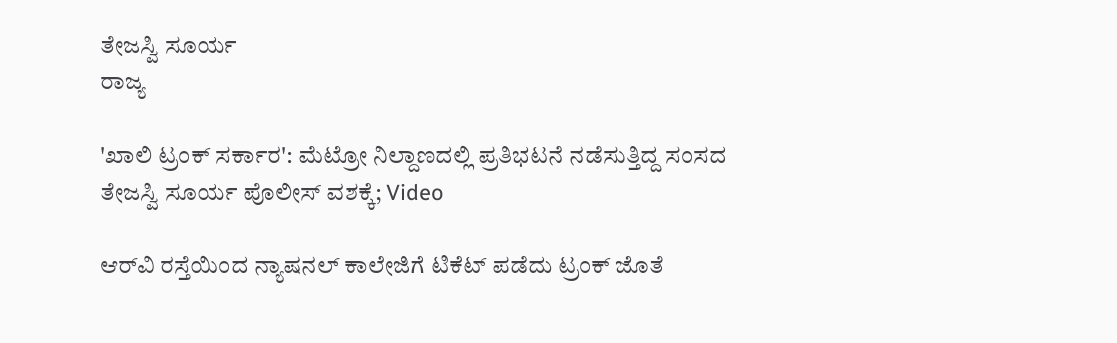ತೇಜಸ್ವಿ ಸೂರ್ಯ
ರಾಜ್ಯ

'ಖಾಲಿ ಟ್ರಂಕ್ ಸರ್ಕಾರ': ಮೆಟ್ರೋ ನಿಲ್ದಾಣದಲ್ಲಿ ಪ್ರತಿಭಟನೆ ನಡೆಸುತ್ತಿದ್ದ ಸಂಸದ ತೇಜಸ್ವಿ ಸೂರ್ಯ ಪೊಲೀಸ್ ವಶಕ್ಕೆ; Video

ಆರ್‌ವಿ ರಸ್ತೆಯಿಂದ ನ್ಯಾಷನಲ್ ಕಾಲೇಜಿಗೆ ಟಿಕೆಟ್ ಪಡೆದು ಟ್ರಂಕ್ ಜೊತೆ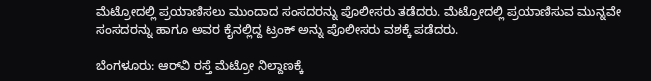ಮೆಟ್ರೋದಲ್ಲಿ ಪ್ರಯಾಣಿಸಲು ಮುಂದಾದ ಸಂಸದರನ್ನು ಪೊಲೀಸರು ತಡೆದರು. ಮೆಟ್ರೋದಲ್ಲಿ ಪ್ರಯಾಣಿಸುವ ಮುನ್ನವೇ ಸಂಸದರನ್ನು ಹಾಗೂ ಅವರ ಕೈನಲ್ಲಿದ್ದ ಟ್ರಂಕ್ ಅನ್ನು ಪೊಲೀಸರು ವಶಕ್ಕೆ ಪಡೆದರು.

ಬೆಂಗಳೂರು: ಆರ್‌ವಿ ರಸ್ತೆ ಮೆಟ್ರೋ ನಿಲ್ದಾಣಕ್ಕೆ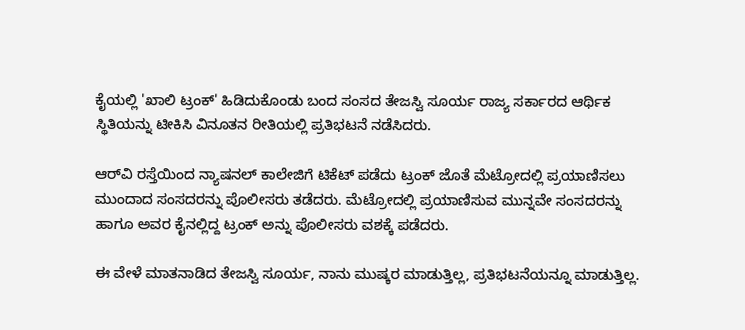ಕೈಯಲ್ಲಿ 'ಖಾಲಿ ಟ್ರಂಕ್' ಹಿಡಿದುಕೊಂಡು ಬಂದ ಸಂಸದ ತೇಜಸ್ವಿ ಸೂರ್ಯ ರಾಜ್ಯ ಸರ್ಕಾರದ ಆರ್ಥಿಕ ಸ್ಥಿತಿಯನ್ನು ಟೀಕಿಸಿ ವಿನೂತನ ರೀತಿಯಲ್ಲಿ ಪ್ರತಿಭಟನೆ ನಡೆಸಿದರು.

ಆರ್‌ವಿ ರಸ್ತೆಯಿಂದ ನ್ಯಾಷನಲ್ ಕಾಲೇಜಿಗೆ ಟಿಕೆಟ್ ಪಡೆದು ಟ್ರಂಕ್ ಜೊತೆ ಮೆಟ್ರೋದಲ್ಲಿ ಪ್ರಯಾಣಿಸಲು ಮುಂದಾದ ಸಂಸದರನ್ನು ಪೊಲೀಸರು ತಡೆದರು. ಮೆಟ್ರೋದಲ್ಲಿ ಪ್ರಯಾಣಿಸುವ ಮುನ್ನವೇ ಸಂಸದರನ್ನು ಹಾಗೂ ಅವರ ಕೈನಲ್ಲಿದ್ದ ಟ್ರಂಕ್ ಅನ್ನು ಪೊಲೀಸರು ವಶಕ್ಕೆ ಪಡೆದರು.

ಈ ವೇಳೆ ಮಾತನಾಡಿದ ತೇಜಸ್ವಿ ಸೂರ್ಯ, ನಾನು ಮುಷ್ಕರ ಮಾಡುತ್ತಿಲ್ಲ, ಪ್ರತಿಭಟನೆಯನ್ನೂ ಮಾಡುತ್ತಿಲ್ಲ.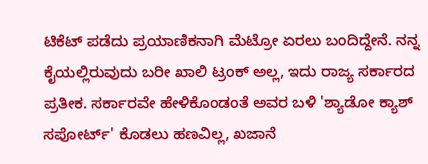ಟಿಕೆಟ್ ಪಡೆದು ಪ್ರಯಾಣಿಕನಾಗಿ ಮೆಟ್ರೋ ಏರಲು ಬಂದಿದ್ದೇನೆ. ನನ್ನ ಕೈಯಲ್ಲಿರುವುದು ಬರೀ ಖಾಲಿ ಟ್ರಂಕ್ ಅಲ್ಲ, ಇದು ರಾಜ್ಯ ಸರ್ಕಾರದ ಪ್ರತೀಕ. ಸರ್ಕಾರವೇ ಹೇಳಿಕೊಂಡಂತೆ ಅವರ ಬಳಿ 'ಶ್ಯಾಡೋ ಕ್ಯಾಶ್ ಸಪೋರ್ಟ್' ಕೊಡಲು ಹಣವಿಲ್ಲ, ಖಜಾನೆ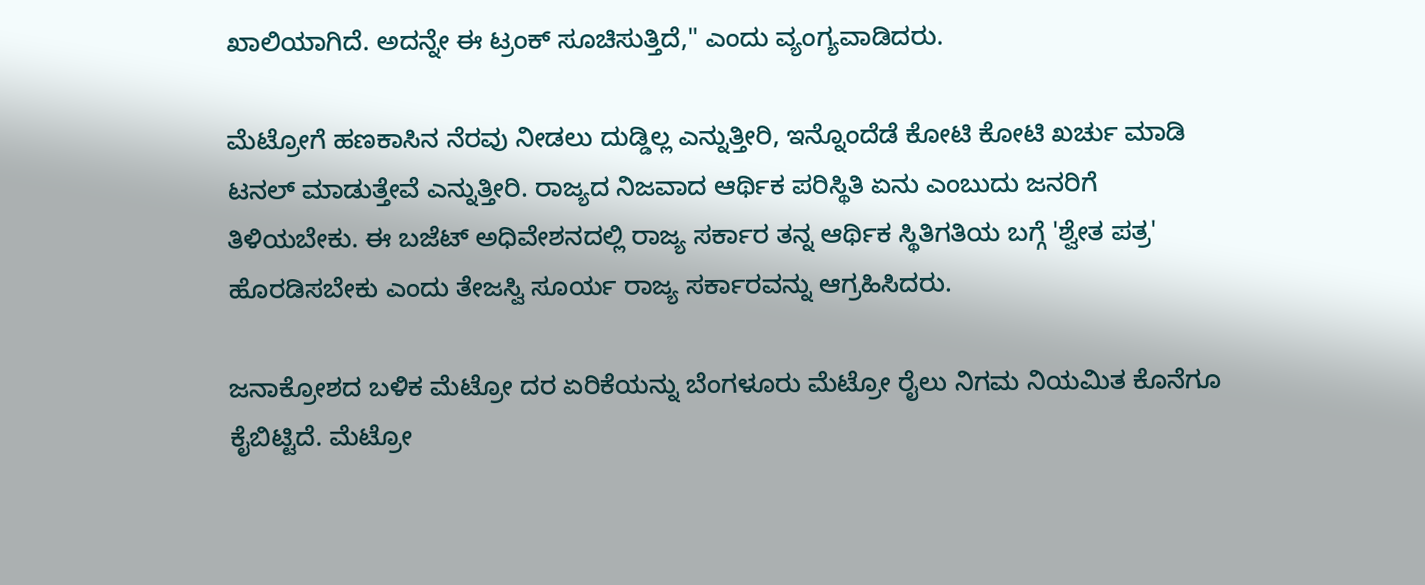ಖಾಲಿಯಾಗಿದೆ. ಅದನ್ನೇ ಈ ಟ್ರಂಕ್ ಸೂಚಿಸುತ್ತಿದೆ," ಎಂದು ವ್ಯಂಗ್ಯವಾಡಿದರು.

ಮೆಟ್ರೋಗೆ ಹಣಕಾಸಿನ ನೆರವು ನೀಡಲು ದುಡ್ಡಿಲ್ಲ ಎನ್ನುತ್ತೀರಿ, ಇನ್ನೊಂದೆಡೆ ಕೋಟಿ ಕೋಟಿ ಖರ್ಚು ಮಾಡಿ ಟನಲ್ ಮಾಡುತ್ತೇವೆ ಎನ್ನುತ್ತೀರಿ. ರಾಜ್ಯದ ನಿಜವಾದ ಆರ್ಥಿಕ ಪರಿಸ್ಥಿತಿ ಏನು ಎಂಬುದು ಜನರಿಗೆ ತಿಳಿಯಬೇಕು. ಈ ಬಜೆಟ್ ಅಧಿವೇಶನದಲ್ಲಿ ರಾಜ್ಯ ಸರ್ಕಾರ ತನ್ನ ಆರ್ಥಿಕ ಸ್ಥಿತಿಗತಿಯ ಬಗ್ಗೆ 'ಶ್ವೇತ ಪತ್ರ' ಹೊರಡಿಸಬೇಕು ಎಂದು ತೇಜಸ್ವಿ ಸೂರ್ಯ ರಾಜ್ಯ ಸರ್ಕಾರವನ್ನು ಆಗ್ರಹಿಸಿದರು.

ಜನಾಕ್ರೋಶದ ಬಳಿಕ ಮೆಟ್ರೋ ದರ ಏರಿಕೆಯನ್ನು ಬೆಂಗಳೂರು ಮೆಟ್ರೋ ರೈಲು ನಿಗಮ ನಿಯಮಿತ ಕೊನೆಗೂ ಕೈಬಿಟ್ಟಿದೆ. ಮೆಟ್ರೋ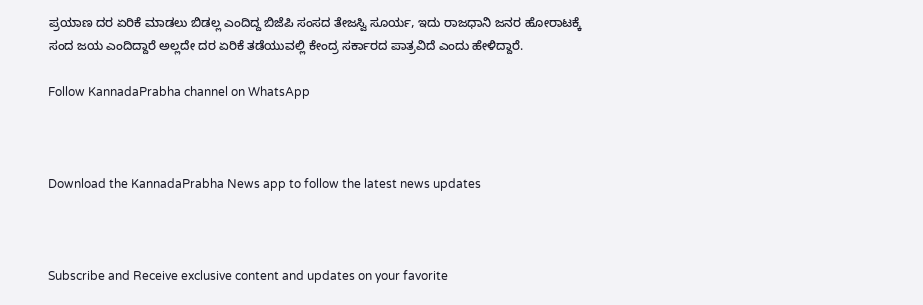ಪ್ರಯಾಣ ದರ ಏರಿಕೆ ಮಾಡಲು ಬಿಡಲ್ಲ ಎಂದಿದ್ದ ಬಿಜೆಪಿ ಸಂಸದ ತೇಜಸ್ವಿ ಸೂರ್ಯ, ಇದು ರಾಜಧಾನಿ ಜನರ ಹೋರಾಟಕ್ಕೆ ಸಂದ ಜಯ ಎಂದಿದ್ದಾರೆ ಅಲ್ಲದೇ ದರ ಏರಿಕೆ ತಡೆಯುವಲ್ಲಿ ಕೇಂದ್ರ ಸರ್ಕಾರದ ಪಾತ್ರವಿದೆ ಎಂದು ಹೇಳಿದ್ದಾರೆ.

Follow KannadaPrabha channel on WhatsApp



Download the KannadaPrabha News app to follow the latest news updates



Subscribe and Receive exclusive content and updates on your favorite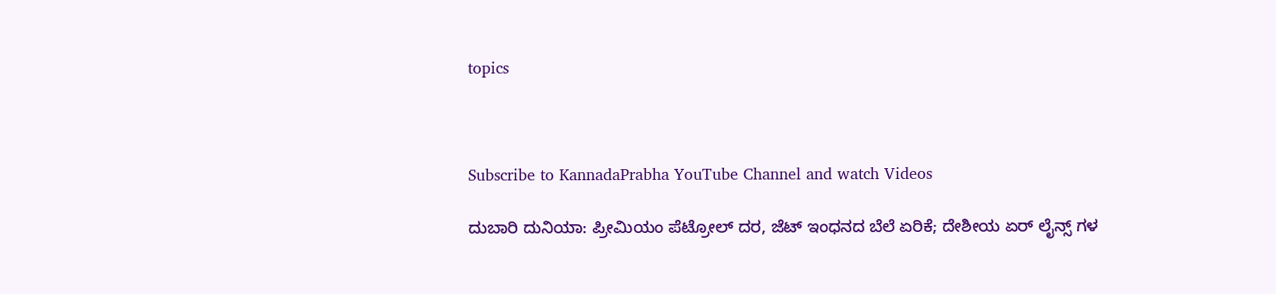topics



Subscribe to KannadaPrabha YouTube Channel and watch Videos

ದುಬಾರಿ ದುನಿಯಾ: ಪ್ರೀಮಿಯಂ ಪೆಟ್ರೋಲ್ ದರ, ಜೆಟ್ ಇಂಧನದ ಬೆಲೆ ಏರಿಕೆ; ದೇಶೀಯ ಏರ್ ಲೈನ್ಸ್ ಗಳ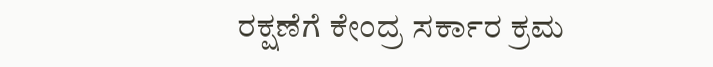ರಕ್ಷಣೆಗೆ ಕೇಂದ್ರ ಸರ್ಕಾರ ಕ್ರಮ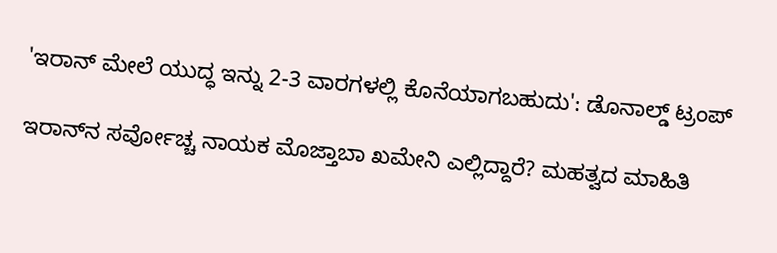'ಇರಾನ್ ಮೇಲೆ ಯುದ್ಧ ಇನ್ನು 2-3 ವಾರಗಳಲ್ಲಿ ಕೊನೆಯಾಗಬಹುದು': ಡೊನಾಲ್ಡ್ ಟ್ರಂಪ್

ಇರಾನ್‌ನ ಸರ್ವೋಚ್ಚ ನಾಯಕ ಮೊಜ್ತಾಬಾ ಖಮೇನಿ ಎಲ್ಲಿದ್ದಾರೆ? ಮಹತ್ವದ ಮಾಹಿತಿ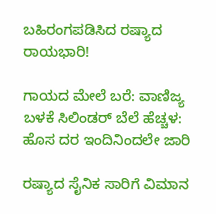ಬಹಿರಂಗಪಡಿಸಿದ ರಷ್ಯಾದ ರಾಯಭಾರಿ!

ಗಾಯದ ಮೇಲೆ ಬರೆ: ವಾಣಿಜ್ಯ ಬಳಕೆ ಸಿಲಿಂಡರ್ ಬೆಲೆ ಹೆಚ್ಚಳ: ಹೊಸ ದರ ಇಂದಿನಿಂದಲೇ ಜಾರಿ

ರಷ್ಯಾದ ಸೈನಿಕ ಸಾರಿಗೆ ವಿಮಾನ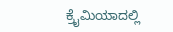ಕ್ರೈಮಿಯಾದಲ್ಲಿ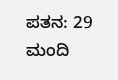ಪತನ: 29 ಮಂದಿ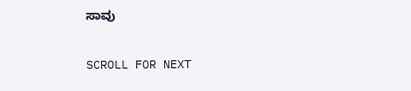ಸಾವು

SCROLL FOR NEXT